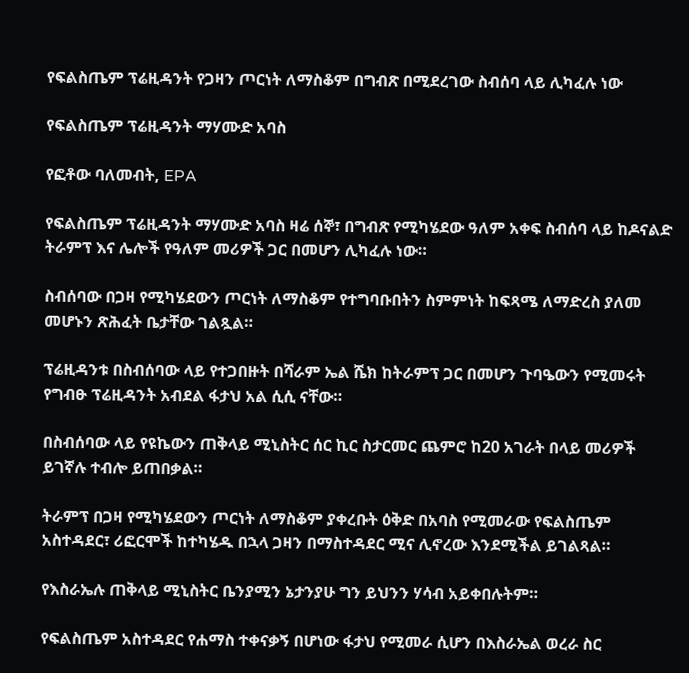የፍልስጤም ፕሬዚዳንት የጋዛን ጦርነት ለማስቆም በግብጽ በሚደረገው ስብሰባ ላይ ሊካፈሉ ነው

የፍልስጤም ፕሬዚዳንት ማሃሙድ አባስ

የፎቶው ባለመብት, EPA

የፍልስጤም ፕሬዚዳንት ማሃሙድ አባስ ዛሬ ሰኞ፣ በግብጽ የሚካሄደው ዓለም አቀፍ ስብሰባ ላይ ከዶናልድ ትራምፕ እና ሌሎች የዓለም መሪዎች ጋር በመሆን ሊካፈሉ ነው።

ስብሰባው በጋዛ የሚካሄደውን ጦርነት ለማስቆም የተግባቡበትን ስምምነት ከፍጻሜ ለማድረስ ያለመ መሆኑን ጽሕፈት ቤታቸው ገልጿል።

ፕሬዚዳንቱ በስብሰባው ላይ የተጋበዙት በሻራም ኤል ሼክ ከትራምፕ ጋር በመሆን ጉባዔውን የሚመሩት የግብፁ ፕሬዚዳንት አብደል ፋታህ አል ሲሲ ናቸው።

በስብሰባው ላይ የዩኬውን ጠቅላይ ሚኒስትር ሰር ኪር ስታርመር ጨምሮ ከ20 አገራት በላይ መሪዎች ይገኛሉ ተብሎ ይጠበቃል።

ትራምፕ በጋዛ የሚካሄደውን ጦርነት ለማስቆም ያቀረቡት ዕቅድ በአባስ የሚመራው የፍልስጤም አስተዳደር፣ ሪፎርሞች ከተካሄዱ በኋላ ጋዛን በማስተዳደር ሚና ሊኖረው እንደሚችል ይገልጻል።

የእስራኤሉ ጠቅላይ ሚኒስትር ቤንያሚን ኔታንያሁ ግን ይህንን ሃሳብ አይቀበሉትም።

የፍልስጤም አስተዳደር የሐማስ ተቀናቃኝ በሆነው ፋታህ የሚመራ ሲሆን በእስራኤል ወረራ ስር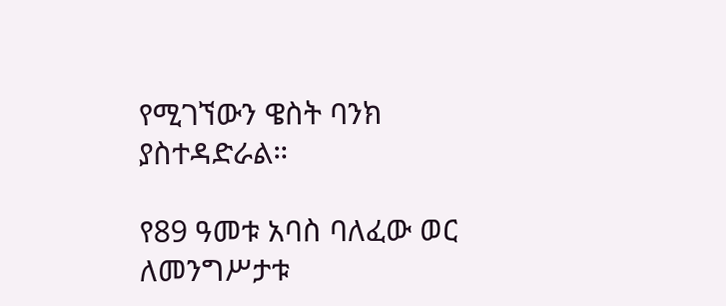የሚገኘውን ዌስት ባንክ ያስተዳድራል።

የ89 ዓመቱ አባስ ባለፈው ወር ለመንግሥታቱ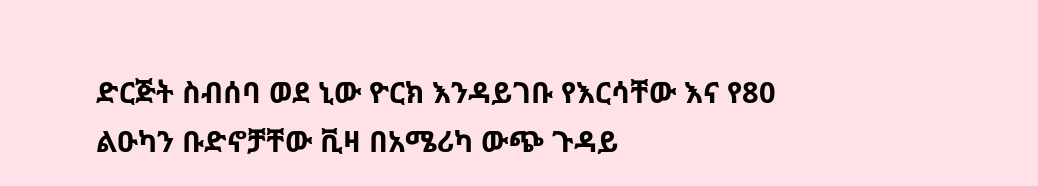ድርጅት ስብሰባ ወደ ኒው ዮርክ እንዳይገቡ የእርሳቸው እና የ80 ልዑካን ቡድኖቻቸው ቪዛ በአሜሪካ ውጭ ጉዳይ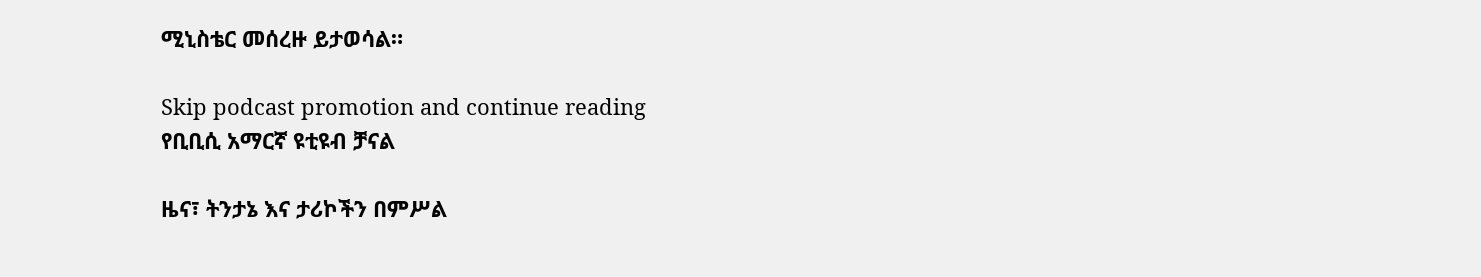ሚኒስቴር መሰረዙ ይታወሳል።

Skip podcast promotion and continue reading
የቢቢሲ አማርኛ ዩቲዩብ ቻናል

ዜና፣ ትንታኔ እና ታሪኮችን በምሥል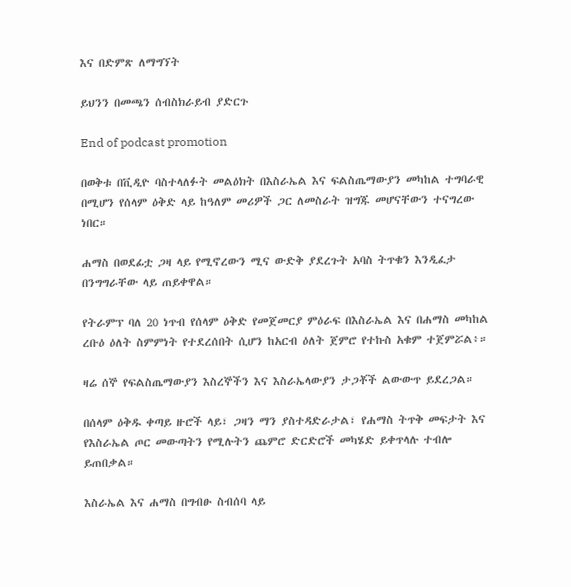እና በድምጽ ለማግኘት

ይህንን በመጫን ሰብስክራይብ ያድርጉ

End of podcast promotion

በወቅቱ በቪዲዮ ባስተላለፉት መልዕክት በእስራኤል እና ፍልስጤማውያን መካከል ተግባራዊ በሚሆን የሰላም ዕቅድ ላይ ከዓለም መሪዎች ጋር ለመስራት ዝግጁ መሆናቸውን ተናግረው ነበር።

ሐማስ በወደፊቷ ጋዛ ላይ የሚኖረውን ሚና ውድቅ ያደረጉት አባስ ትጥቁን እንዲፈታ በንግግራቸው ላይ ጠይቀዋል።

የትራምፕ ባለ 20 ነጥብ የሰላም ዕቅድ የመጀመርያ ምዕራፍ በእስራኤል እና በሐማስ መካከል ረቡዕ ዕለት ስምምነት የተደረሰበት ሲሆን ከአርብ ዕለት ጀምሮ የተኩስ አቁም ተጀምሯል፥።

ዛሬ ሰኞ የፍልስጤማውያን እስረኞችን እና እስራኤላውያን ታጋቾች ልውውጥ ይደረጋል።

በሰላም ዕቅዱ ቀጣይ ዙሮች ላይ፣ ጋዛን ማን ያስተዳድራታል፣ የሐማስ ትጥቅ መፍታት እና የእስራኤል ጦር መውጣትን የሚሉትን ጨምሮ ድርድሮች መካሄድ ይቀጥላሉ ተብሎ ይጠበቃል።

እስራኤል እና ሐማስ በግብፁ ስብሰባ ላይ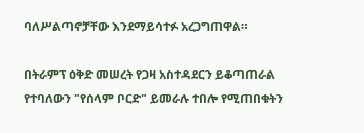ባለሥልጣኖቻቸው እንደማይሳተፉ አረጋግጠዋል።

በትራምፕ ዕቅድ መሠረት የጋዛ አስተዳደርን ይቆጣጠራል የተባለውን "የሰላም ቦርድ" ይመራሉ ተበሎ የሚጠበቁትን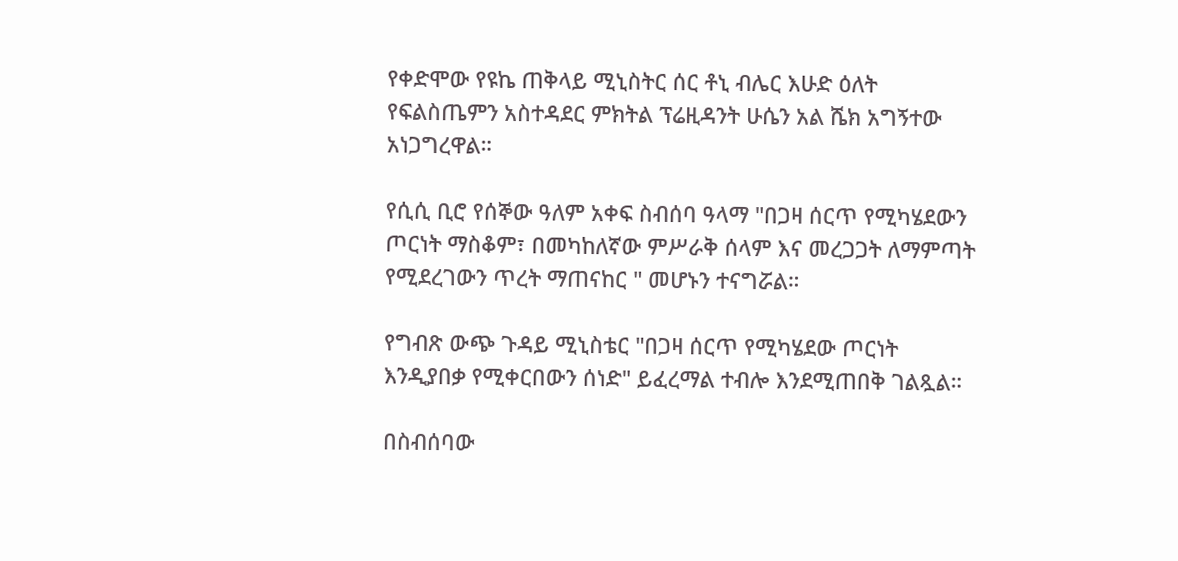የቀድሞው የዩኬ ጠቅላይ ሚኒስትር ሰር ቶኒ ብሌር እሁድ ዕለት የፍልስጤምን አስተዳደር ምክትል ፕሬዚዳንት ሁሴን አል ሼክ አግኝተው አነጋግረዋል።

የሲሲ ቢሮ የሰኞው ዓለም አቀፍ ስብሰባ ዓላማ "በጋዛ ሰርጥ የሚካሄደውን ጦርነት ማስቆም፣ በመካከለኛው ምሥራቅ ሰላም እና መረጋጋት ለማምጣት የሚደረገውን ጥረት ማጠናከር " መሆኑን ተናግሯል።

የግብጽ ውጭ ጉዳይ ሚኒስቴር "በጋዛ ሰርጥ የሚካሄደው ጦርነት እንዲያበቃ የሚቀርበውን ሰነድ" ይፈረማል ተብሎ እንደሚጠበቅ ገልጿል።

በስብሰባው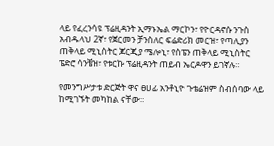ላይ የፈረንሳዩ ፕሬዚዳንት ኢማኑኤል ማርኮን፣ የዮርዳኖሱ ንጉስ አብዱላህ 2ኛ፣ የጀርመን ቻንስለር ፍሬድሪክ መርዝ፣ የጣሊያን ጠቅላይ ሚኒስትር ጆርጂያ ሜሎኒ፣ የስፔን ጠቅላይ ሚኒስትር ፔድሮ ሳንቼዝ፣ የቱርኩ ፕሬዚዳንት ጠይብ ኤርዶዋን ይገኛሉ።

የመንግሥታቱ ድርጅት ዋና ፀሀፊ አንቶኒዮ ጉቴሬዝም ስብሰባው ላይ ከሚገኙት መካከል ናቸው።